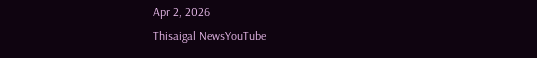Apr 2, 2026
Thisaigal NewsYouTube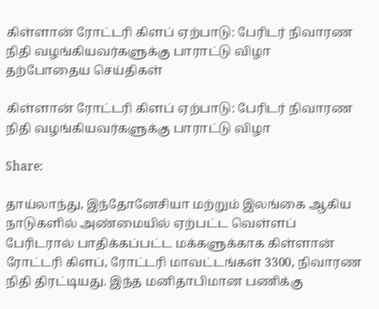கிள்ளான் ரோட்டரி கிளப் ஏற்பாடு: பேரிடர் நிவாரண நிதி வழங்கியவர்களுக்கு பாராட்டு விழா
தற்போதைய செய்திகள்

கிள்ளான் ரோட்டரி கிளப் ஏற்பாடு: பேரிடர் நிவாரண நிதி வழங்கியவர்களுக்கு பாராட்டு விழா

Share:

தாய்லாந்து, இந்தோனேசியா மற்றும் இலங்கை ஆகிய நாடுகளில் அண்மையில் ஏற்பட்ட வெள்ளப் பேரிடரால் பாதிக்கப்பட்ட மக்களுக்காக கிள்ளான் ரோட்டரி கிளப், ரோட்டரி மாவட்டங்கள் 3300, நிவாரண நிதி திரட்டியது. இந்த மனிதாபிமான பணிக்கு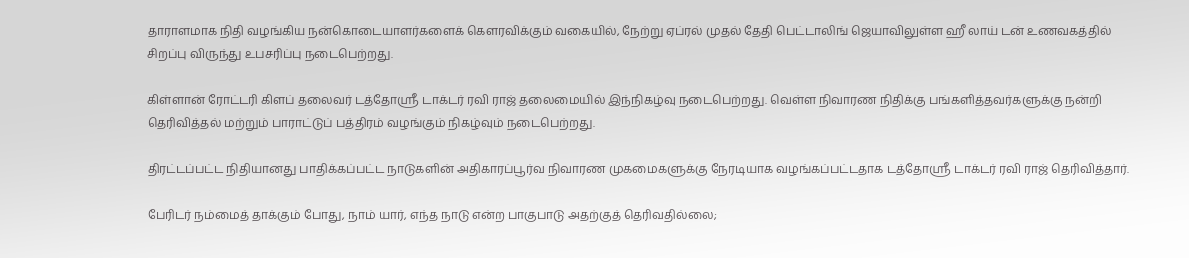தாராளமாக நிதி வழங்கிய நன்கொடையாளர்களைக் கௌரவிக்கும் வகையில், நேற்று ஏப்ரல் முதல் தேதி பெட்டாலிங் ஜெயாவிலுள்ள ஹீ லாய் டன் உணவகத்தில் சிறப்பு விருந்து உபசரிப்பு நடைபெற்றது.

கிள்ளான் ரோட்டரி கிளப் தலைவர் டத்தோஸ்ரீ டாக்டர் ரவி ராஜ் தலைமையில் இந்நிகழ்வு நடைபெற்றது. வெள்ள நிவாரண நிதிக்கு பங்களித்தவர்களுக்கு நன்றி தெரிவித்தல் மற்றும் பாராட்டுப் பத்திரம் வழங்கும் நிகழ்வும் நடைபெற்றது.

திரட்டப்பட்ட நிதியானது பாதிக்கப்பட்ட நாடுகளின் அதிகாரப்பூர்வ நிவாரண முகமைகளுக்கு நேரடியாக வழங்கப்பட்டதாக டத்தோஸ்ரீ டாக்டர் ரவி ராஜ் தெரிவித்தார்.

பேரிடர் நம்மைத் தாக்கும் போது, நாம் யார், எந்த நாடு என்ற பாகுபாடு அதற்குத் தெரிவதில்லை;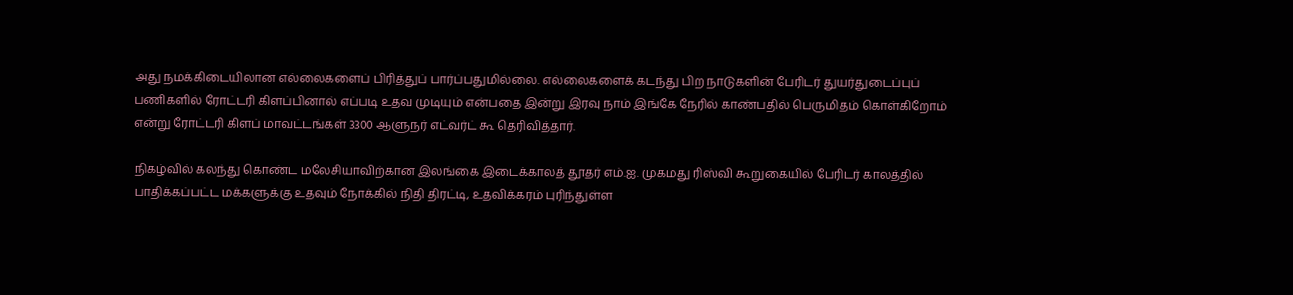அது நமக்கிடையிலான எல்லைகளைப் பிரித்துப் பார்ப்பதுமில்லை. எல்லைகளைக் கடந்து பிற நாடுகளின் பேரிடர் துயர்துடைப்புப் பணிகளில் ரோட்டரி கிளப்பினால் எப்படி உதவ முடியும் என்பதை இன்று இரவு நாம் இங்கே நேரில் காண்பதில் பெருமிதம் கொள்கிறோம் என்று ரோட்டரி கிளப் மாவட்டங்கள் 3300 ஆளுநர் எட்வர்ட் கூ தெரிவித்தார்.

நிகழ்வில் கலந்து கொண்ட மலேசியாவிற்கான இலங்கை இடைக்காலத் தூதர் எம்.ஐ. முகமது ரிஸ்வி கூறுகையில் பேரிடர் காலத்தில் பாதிக்கப்பட்ட மக்களுக்கு உதவும் நோக்கில் நிதி திரட்டி, உதவிக்கரம் புரிந்துள்ள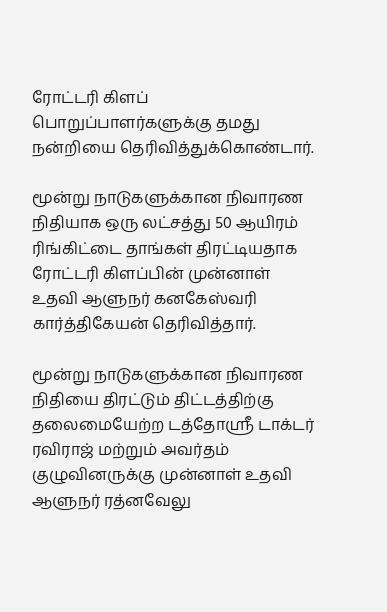ரோட்டரி கிளப் பொறுப்பாளர்களுக்கு தமது நன்றியை தெரிவித்துக்கொண்டார்.

மூன்று நாடுகளுக்கான நிவாரண நிதியாக ஒரு லட்சத்து 50 ஆயிரம் ரிங்கிட்டை தாங்கள் திரட்டியதாக ரோட்டரி கிளப்பின் முன்னாள் உதவி ஆளுநர் கனகேஸ்வரி கார்த்திகேயன் தெரிவித்தார்.

மூன்று நாடுகளுக்கான நிவாரண நிதியை திரட்டும் திட்டத்திற்கு தலைமையேற்ற டத்தோஸ்ரீ டாக்டர் ரவிராஜ் மற்றும் அவர்தம் குழுவினருக்கு முன்னாள் உதவி ஆளுநர் ரத்னவேலு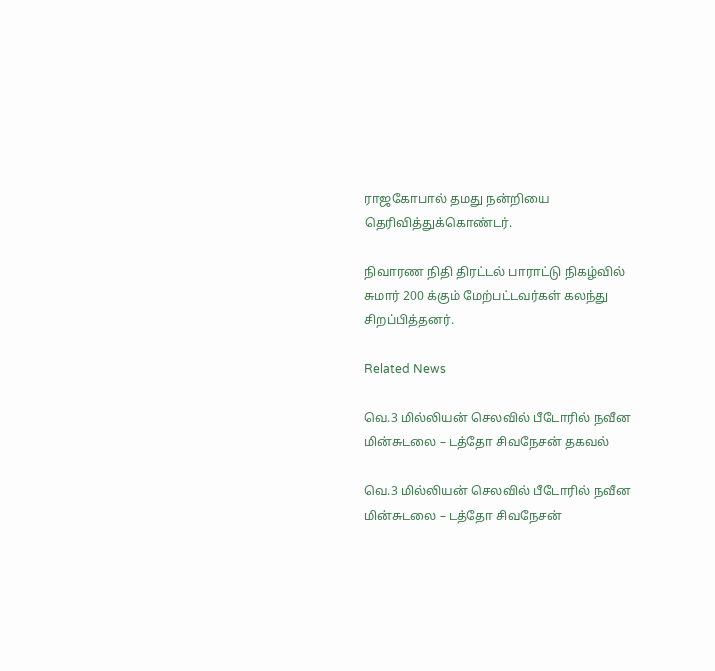ராஜகோபால் தமது நன்றியை தெரிவித்துக்கொண்டர்.

நிவாரண நிதி திரட்டல் பாராட்டு நிகழ்வில் சுமார் 200 க்கும் மேற்பட்டவர்கள் கலந்து சிறப்பித்தனர்.

Related News

வெ.3 மில்லியன் செலவில் பீடோரில் நவீன மின்சுடலை – டத்தோ சிவநேசன் தகவல்

வெ.3 மில்லியன் செலவில் பீடோரில் நவீன மின்சுடலை – டத்தோ சிவநேசன்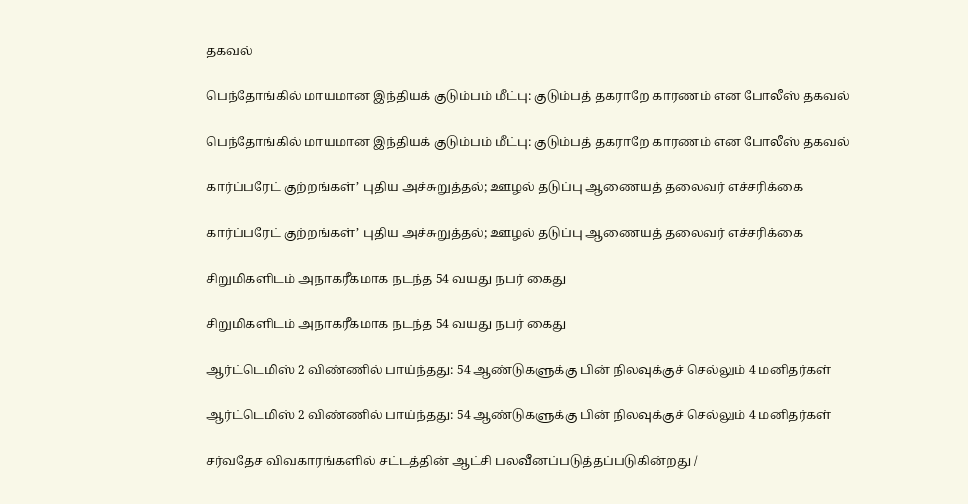தகவல்

பெந்தோங்கில் மாயமான இந்தியக் குடும்பம் மீட்பு: குடும்பத் தகராறே காரணம் என போலீஸ் தகவல்

பெந்தோங்கில் மாயமான இந்தியக் குடும்பம் மீட்பு: குடும்பத் தகராறே காரணம் என போலீஸ் தகவல்

கார்ப்பரேட் குற்றங்கள்’ புதிய அச்சுறுத்தல்; ஊழல் தடுப்பு ஆணையத் தலைவர் எச்சரிக்கை

கார்ப்பரேட் குற்றங்கள்’ புதிய அச்சுறுத்தல்; ஊழல் தடுப்பு ஆணையத் தலைவர் எச்சரிக்கை

சிறுமிகளிடம் அநாகரீகமாக நடந்த 54 வயது நபர் கைது

சிறுமிகளிடம் அநாகரீகமாக நடந்த 54 வயது நபர் கைது

ஆர்ட்டெமிஸ் 2 விண்ணில் பாய்ந்தது: 54 ஆண்டுகளுக்கு பின் நிலவுக்குச் செல்லும் 4 மனிதர்கள்

ஆர்ட்டெமிஸ் 2 விண்ணில் பாய்ந்தது: 54 ஆண்டுகளுக்கு பின் நிலவுக்குச் செல்லும் 4 மனிதர்கள்

சர்வதேச விவகாரங்களில் சட்டத்தின் ஆட்சி பலவீனப்படுத்தப்படுகின்றது /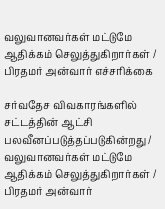வலுவானவர்கள் மட்டுமே ஆதிக்கம் செலுத்துகிறார்கள் / பிரதமர் அன்வார் எச்சரிக்கை

சர்வதேச விவகாரங்களில் சட்டத்தின் ஆட்சி பலவீனப்படுத்தப்படுகின்றது / வலுவானவர்கள் மட்டுமே ஆதிக்கம் செலுத்துகிறார்கள் / பிரதமர் அன்வார்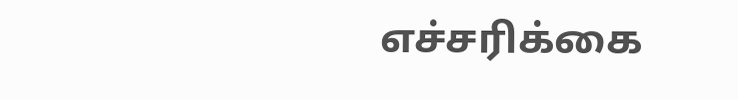எச்சரிக்கை